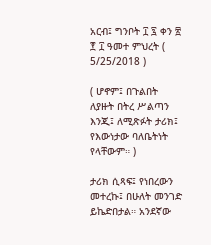አርብ፤ ግንቦት ፲ ፯ ቀን ፳ ፻ ፲ ዓመተ ምህረት ( 5/25/2018 )

( ሆኖም፤ በጉልበት ለያዙት በትረ ሥልጣን እንጂ፤ ለሚጽፉት ታሪክ፤ የእውነታው ባለቤትነት የላቸውም። )

ታሪክ ሲጻፍ፤ የነበረውን መተረኩ፤ በሁለት መንገድ ይኬድበታል። አንደኛው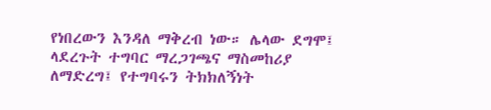የነበረውን እንዳለ ማቅረብ ነው። ሌላው ደግሞ፤ ላደረጉት ተግባር ማረጋገጫና ማስመከሪያ ለማድረግ፤ የተግባሩን ትክክለኝነት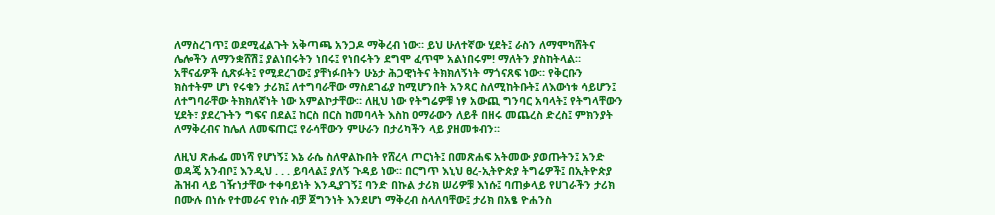ለማስረገጥ፤ ወደሚፈልጉት አቅጣጫ አንጋዶ ማቅረብ ነው። ይህ ሁለተኛው ሂደት፤ ራስን ለማሞካሸትና ሌሎችን ለማንቋሸሽ፤ ያልነበሩትን ነበሩ፤ የነበሩትን ደግሞ ፈጥሞ አልነበሩም! ማለትን ያስከትላል። አቸናፊዎች ሲጽፉት፤ የሚደረገው፤ ያቸነፉበትን ሁኔታ ሕጋዊነትና ትክክለኝነት ማጎናጸፍ ነው። የቅርቡን ክስተትም ሆነ የሩቁን ታሪክ፤ ለተግባራቸው ማስደገፊያ ከሚሆንበት አንጻር ስለሚከትቡት፤ ለእውነቱ ሳይሆን፤ ለተግባራቸው ትክክለኛነት ነው አምልኮታቸው። ለዚህ ነው የትግሬዎቹ ነፃ አውጪ ግንባር አባላት፤ የትግላቸውን ሂደት፣ ያደረጉትን ግፍና በደል፤ ከርስ በርስ ከመባላት እስከ ዐማራውን ለይቶ በዘሩ መጨረስ ድረስ፤ ምክንያት ለማቅረብና ከሌለ ለመፍጠር፤ የራሳቸውን ምሁራን በታሪካችን ላይ ያዘመቱብን።

ለዚህ ጽሑፌ መነሻ የሆነኝ፤ እኔ ራሴ ስለዋልኩበት የሸረላ ጦርነት፤ በመጽሐፍ አትመው ያወጡትን፤ አንድ ወዳጄ አንብቦ፤ እንዲህ . . . ይባላል፤ ያለኝ ጉዳይ ነው። በርግጥ እኒህ ፀረ-ኢትዮጵያ ትግሬዎች፤ በኢትዮጵያ ሕዝብ ላይ ገዥነታቸው ተቀባይነት እንዲያገኝ፤ ባንድ በኩል ታሪክ ሠሪዎቹ እነሱ፤ ባጠቃላይ የሀገራችን ታሪክ በሙሉ በነሱ የተመራና የነሱ ብቻ ጀግንነት እንደሆነ ማቅረብ ስላለባቸው፤ ታሪክ በአፄ ዮሐንስ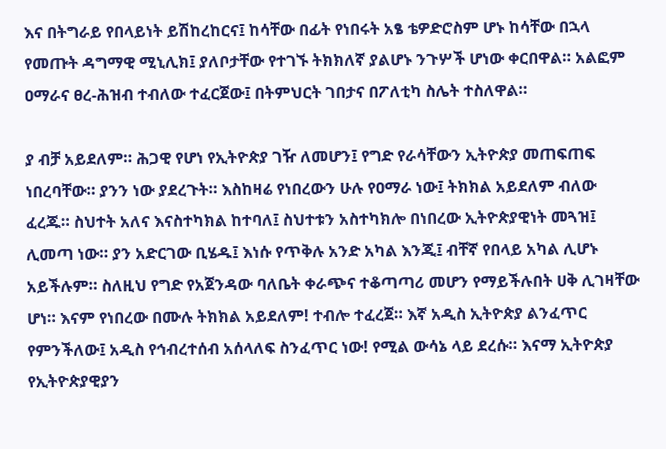እና በትግራይ የበላይነት ይሽከረከርና፤ ከሳቸው በፊት የነበሩት አፄ ቴዎድሮስም ሆኑ ከሳቸው በኋላ የመጡት ዳግማዊ ሚኒሊክ፤ ያለቦታቸው የተገኙ ትክክለኛ ያልሆኑ ንጉሦች ሆነው ቀርበዋል። አልፎም ዐማራና ፀረ-ሕዝብ ተብለው ተፈርጀው፤ በትምህርት ገበታና በፖለቲካ ስሌት ተስለዋል።

ያ ብቻ አይደለም። ሕጋዊ የሆነ የኢትዮጵያ ገዥ ለመሆን፤ የግድ የራሳቸውን ኢትዮጵያ መጠፍጠፍ ነበረባቸው። ያንን ነው ያደረጉት። እስከዛሬ የነበረውን ሁሉ የዐማራ ነው፤ ትክክል አይደለም ብለው ፈረጁ። ስህተት አለና እናስተካክል ከተባለ፤ ስህተቱን አስተካክሎ በነበረው ኢትዮጵያዊነት መጓዝ፤ ሊመጣ ነው። ያን አድርገው ቢሄዱ፤ እነሱ የጥቅሉ አንድ አካል እንጂ፤ ብቸኛ የበላይ አካል ሊሆኑ አይችሉም። ስለዚህ የግድ የአጀንዳው ባለቤት ቀራጭና ተቆጣጣሪ መሆን የማይችሉበት ሀቅ ሊገዛቸው ሆነ። እናም የነበረው በሙሉ ትክክል አይደለም! ተብሎ ተፈረጀ። እኛ አዲስ ኢትዮጵያ ልንፈጥር የምንችለው፤ አዲስ የኅብረተሰብ አሰላለፍ ስንፈጥር ነው! የሚል ውሳኔ ላይ ደረሱ። እናማ ኢትዮጵያ የኢትዮጵያዊያን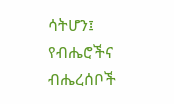ሳትሆን፤ የብሔሮችና ብሔረሰቦች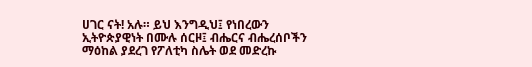ሀገር ናት! አሉ። ይህ እንግዲህ፤ የነበረውን ኢትዮጵያዊነት በሙሉ ሰርዞ፤ ብሔርና ብሔረሰቦችን ማዕከል ያደረገ የፖለቲካ ስሌት ወደ መድረኩ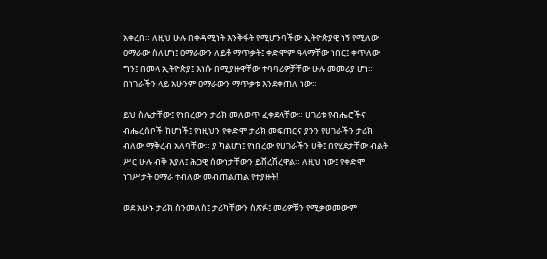አቀረበ። ለዚህ ሁሉ በቀዳሚነት እንቅፋት የሚሆንባችው ኢትዮጵያዊ ነኝ የሚለው ዐማራው ስለሆነ፤ ዐማራውን ለይቶ ማጥቃት፤ ቀድሞም ዓላማቸው ነበር፤ ቀጥለው ግን፤ በመላ ኢትዮጵያ፤ እነሱ በሚያዙዋቸው ተባባሪዎቻቸው ሁሉ መመሪያ ሆነ። በነገራችን ላይ አሁንም ዐማራውን ማጥቃቱ እንደቀጠለ ነው።

ይህ ስሌታቸው፤ የነበረውን ታሪክ መለወጥ ፈቀደላቸው። ሀገሪቱ የብሔሮችና ብሔረሰቦች ከሆነች፤ የነዚህን የቀድሞ ታሪክ መፍጠርና ያንን የሀገራችን ታሪክ ብለው ማቅረብ አለባቸው። ያ ካልሆነ፤ የነበረው የሀገራችን ሀቅ፤ በየሂደታቸው ብልት ሥር ሁሉ ብቅ እያለ፤ ሕጋዊ ሰውነታቸውን ይሸረሽረዋል። ለዚህ ነው፤ የቀድሞ ነገሥታት ዐማራ ተብለው መብጠልጠል የተያዙት!

ወደ አሁኑ ታሪክ ስንመለስ፤ ታሪካቸውን ስጽፉ፤ መሪዎቹን የሚቃወመውም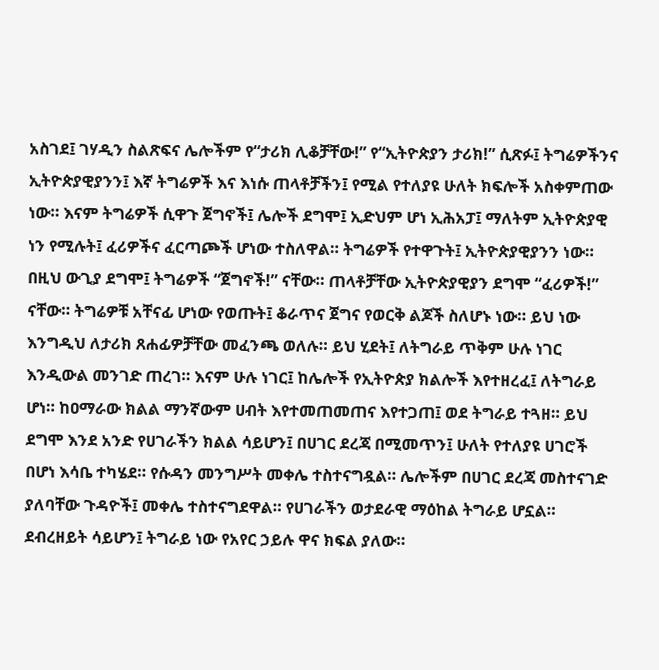አስገደ፤ ገሃዲን ስልጽፍና ሌሎችም የ“ታሪክ ሊቆቻቸው!” የ“ኢትዮጵያን ታሪክ!” ሲጽፉ፤ ትግሬዎችንና ኢትዮጵያዊያንን፤ እኛ ትግሬዎች እና እነሱ ጠላቶቻችን፤ የሚል የተለያዩ ሁለት ክፍሎች አስቀምጠው ነው። እናም ትግሬዎች ሲዋጉ ጀግኖች፤ ሌሎች ደግሞ፤ ኢድህም ሆነ ኢሕአፓ፤ ማለትም ኢትዮጵያዊ ነን የሚሉት፤ ፈሪዎችና ፈርጣጮች ሆነው ተስለዋል። ትግሬዎች የተዋጉት፤ ኢትዮጵያዊያንን ነው። በዚህ ውጊያ ደግሞ፤ ትግሬዎች “ጀግኖች!” ናቸው። ጠላቶቻቸው ኢትዮጵያዊያን ደግሞ “ፈሪዎች!” ናቸው። ትግሬዎቹ አቸናፊ ሆነው የወጡት፤ ቆራጥና ጀግና የወርቅ ልጆች ስለሆኑ ነው። ይህ ነው እንግዲህ ለታሪክ ጸሐፊዎቻቸው መፈንጫ ወለሉ። ይህ ሂደት፤ ለትግራይ ጥቅም ሁሉ ነገር እንዲውል መንገድ ጠረገ። እናም ሁሉ ነገር፤ ከሌሎች የኢትዮጵያ ክልሎች እየተዘረፈ፤ ለትግራይ ሆነ። ከዐማራው ክልል ማንኛውም ሀብት እየተመጠመጠና እየተጋጠ፤ ወደ ትግራይ ተጓዘ። ይህ ደግሞ እንደ አንድ የሀገራችን ክልል ሳይሆን፤ በሀገር ደረጃ በሚመጥን፤ ሁለት የተለያዩ ሀገሮች በሆነ እሳቤ ተካሄደ። የሱዳን መንግሥት መቀሌ ተስተናግዷል። ሌሎችም በሀገር ደረጃ መስተናገድ ያለባቸው ጉዳዮች፤ መቀሌ ተስተናግደዋል። የሀገራችን ወታደራዊ ማዕከል ትግራይ ሆኗል። ደብረዘይት ሳይሆን፤ ትግራይ ነው የአየር ኃይሉ ዋና ክፍል ያለው።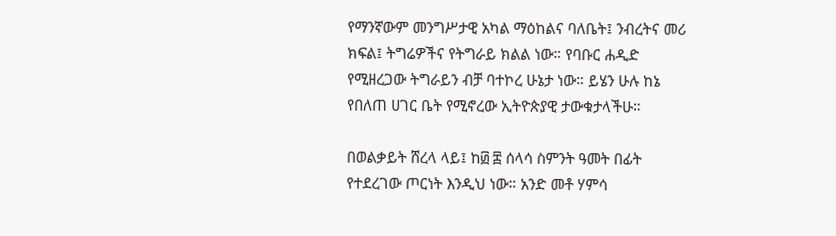የማንኛውም መንግሥታዊ አካል ማዕከልና ባለቤት፤ ንብረትና መሪ ክፍል፤ ትግሬዎችና የትግራይ ክልል ነው። የባቡር ሐዲድ የሚዘረጋው ትግራይን ብቻ ባተኮረ ሁኔታ ነው። ይሄን ሁሉ ከኔ የበለጠ ሀገር ቤት የሚኖረው ኢትዮጵያዊ ታውቁታላችሁ።

በወልቃይት ሸረላ ላይ፤ ከ፴ ፰ ሰላሳ ስምንት ዓመት በፊት የተደረገው ጦርነት እንዲህ ነው። አንድ መቶ ሃምሳ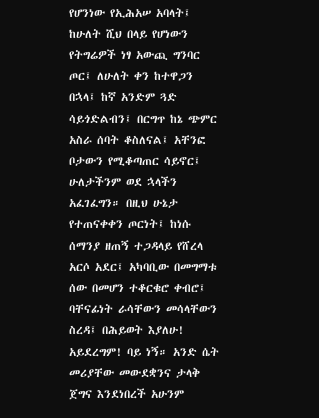የሆንነው የኢሕአሠ አባላት፤ ከሁለት ሺህ በላይ የሆነውን የትግሬዎች ነፃ አውጪ ግንባር ጦር፤ ለሁለት ቀን ከተዋጋን በኋላ፤ ከኛ አንድም ጓድ ሳይጎድልብን፤ በርግጥ ከኔ ጭምር አስራ ሰባት ቆስለናል፤ አቸንፎ ቦታውን የሚቆጣጠር ሳይኖር፤ ሁለታችንም ወደ ኋላችን አፈገፈግን። በዚህ ሁኔታ የተጠናቀቀን ጦርነት፤ ከነሱ ሰማንያ ዘጠኝ ተጋዳላይ የሸረላ አርሶ አደር፤ አካባቢው በመግማቱ ሰው በመሆን ተቆርቁሮ ቀብሮ፤ ባቸናፊነት ራሳቸውን መሳላቸውን ስረዳ፤ በሕይወት እያለሁ! አይደረግም! ባይ ነኝ። አንድ ሴት መሪያቸው መውደቋንና ታላቅ ጀግና እንደነበረች አሁንም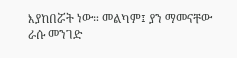እያከበሯት ነው። መልካም፤ ያን ማመናቸው ራሱ መንገድ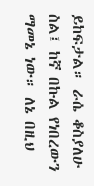ይከፍታል። ራሴ ቆስያለሁ ስል፤ ከኛ በኩል የነበረውን ማመኔ ነው። ለኔ በዚህ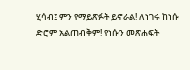ሂሳብ፤ ምን የማይጽፉት ይኖራል! ለነገሩ ከነሱ ድሮም አልጠብቅም! የነሱን መጽሐፍት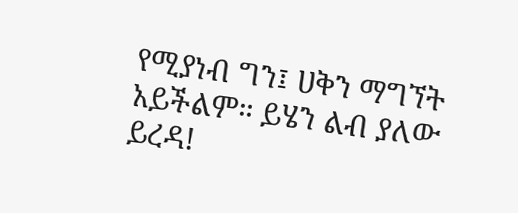የሚያነብ ግን፤ ሀቅን ማግኘት አይችልም። ይሄን ልብ ያለው ይረዳ!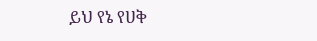ይህ የኔ የሀቅ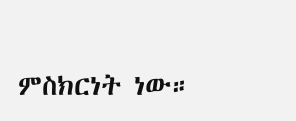ምስክርነት ነው።